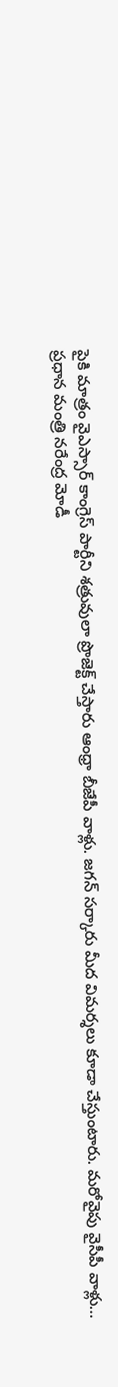పైకి మాత్రం వైఎస్సార్ కాంగ్రెస్ పార్టీని శత్రువులా ప్రొజెక్ట్ చేస్తారు ఆంధ్రా బీజేపీ వాళ్లు. జగన్ సర్కారు మీద విమర్శలు కూడా చేస్తుంటారు. మరోవైపు వైసీపీ వాళ్లు…
ప్రధాన మంత్రి నరేంద్ర మోడీ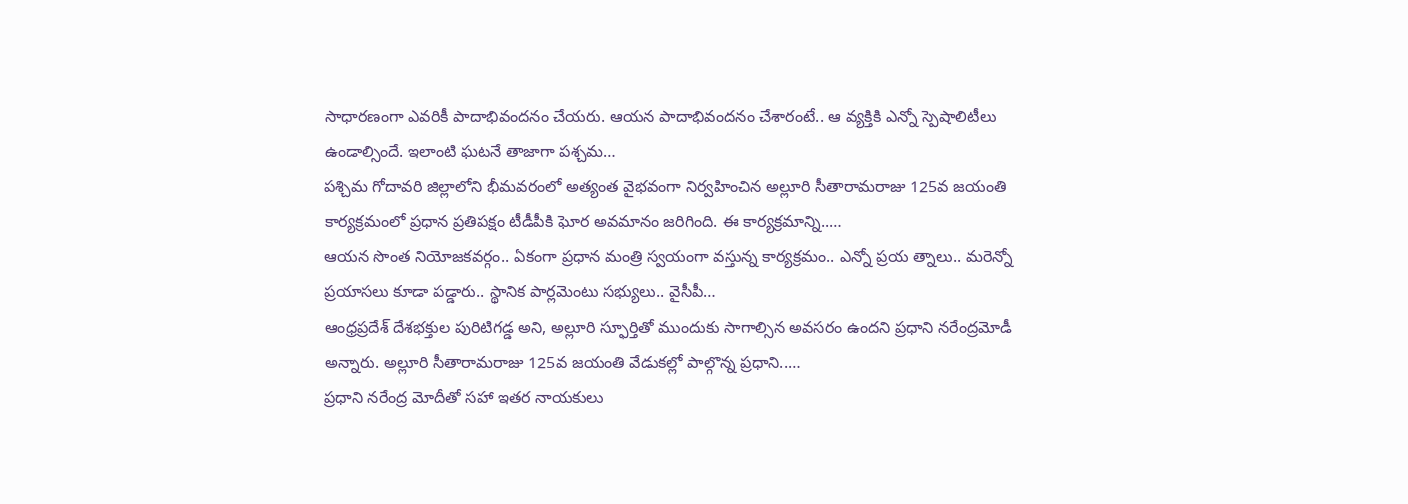సాధారణంగా ఎవరికీ పాదాభివందనం చేయరు. ఆయన పాదాభివందనం చేశారంటే.. ఆ వ్యక్తికి ఎన్నో స్పెషాలిటీలు ఉండాల్సిందే. ఇలాంటి ఘటనే తాజాగా పశ్చమ…
పశ్చిమ గోదావరి జిల్లాలోని భీమవరంలో అత్యంత వైభవంగా నిర్వహించిన అల్లూరి సీతారామరాజు 125వ జయంతి కార్యక్రమంలో ప్రధాన ప్రతిపక్షం టీడీపీకి ఘోర అవమానం జరిగింది. ఈ కార్యక్రమాన్ని..…
ఆయన సొంత నియోజకవర్గం.. ఏకంగా ప్రధాన మంత్రి స్వయంగా వస్తున్న కార్యక్రమం.. ఎన్నో ప్రయ త్నాలు.. మరెన్నో ప్రయాసలు కూడా పడ్డారు.. స్థానిక పార్లమెంటు సభ్యులు.. వైసీపీ…
ఆంధ్రప్రదేశ్ దేశభక్తుల పురిటిగడ్డ అని, అల్లూరి స్ఫూర్తితో ముందుకు సాగాల్సిన అవసరం ఉందని ప్రధాని నరేంద్రమోడీ అన్నారు. అల్లూరి సీతారామరాజు 125వ జయంతి వేడుకల్లో పాల్గొన్న ప్రధాని..…
ప్రధాని నరేంద్ర మోదీతో సహా ఇతర నాయకులు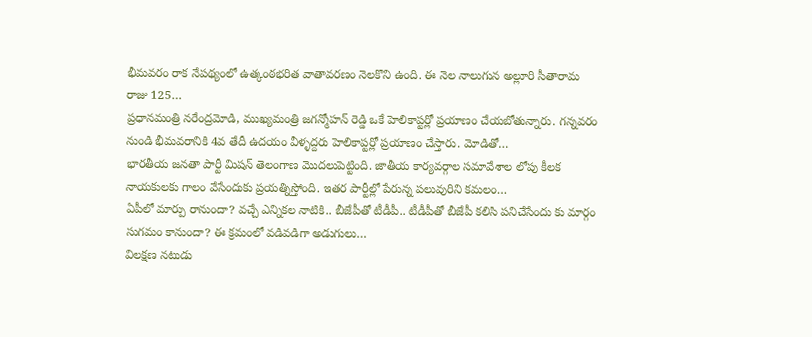భీమవరం రాక నేపథ్యంలో ఉత్కంఠభరిత వాతావరణం నెలకొని ఉంది. ఈ నెల నాలుగున అల్లూరి సీతారామ రాజు 125…
ప్రధానమంత్రి నరేంద్రమోడి, ముఖ్యమంత్రి జగన్మోహన్ రెడ్డి ఒకే హెలికాప్టర్లో ప్రయాణం చేయబోతున్నారు. గన్నవరం నుండి భీమవరానికి 4వ తేదీ ఉదయం వీళ్ళద్దరు హెలికాప్టర్లో ప్రయాణం చేస్తారు. మోడితో…
భారతీయ జనతా పార్టీ మిషన్ తెలంగాణ మొదలుపెట్టింది. జాతీయ కార్యవర్గాల సమావేశాల లోపు కీలక నాయకులకు గాలం వేసేందుకు ప్రయత్నిస్తోంది. ఇతర పార్టీల్లో పేరున్న పలువురిని కమలం…
ఏపీలో మార్పు రానుందా? వచ్చే ఎన్నికల నాటికి.. బీజేపీతో టీడీపీ.. టీడీపీతో బీజేపీ కలిసి పనిచేసేందు కు మార్గం సుగమం కానుందా? ఈ క్రమంలో వడివడిగా అడుగులు…
విలక్షణ నటుడు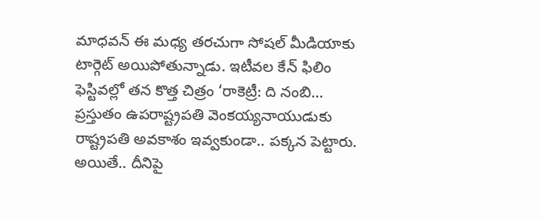మాధవన్ ఈ మధ్య తరచుగా సోషల్ మీడియాకు టార్గెట్ అయిపోతున్నాడు. ఇటీవల కేన్ ఫిలిం ఫెస్టివల్లో తన కొత్త చిత్రం ‘రాకెట్రీ: ది నంబి…
ప్రస్తుతం ఉపరాష్ట్రపతి వెంకయ్యనాయుడుకు రాష్ట్రపతి అవకాశం ఇవ్వకుండా.. పక్కన పెట్టారు. అయితే.. దీనిపై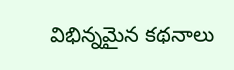విభిన్నమైన కథనాలు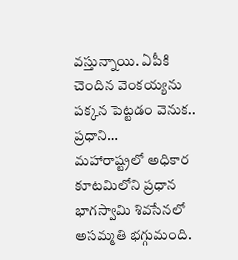వస్తున్నాయి. ఏపీకి చెందిన వెంకయ్యను పక్కన పెట్టడం వెనుక.. ప్రధాని…
మహారాష్ట్రలో అధికార కూటమిలోని ప్రధాన భాగస్వామి శివసేనలో అసమ్మతి భగ్గుమంది.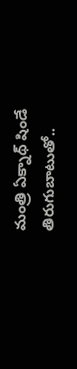మంత్రి ఏక్నాథ్ షిండే తిరుగుబాటుతో..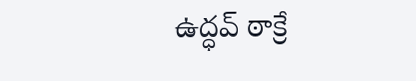ఉద్ధవ్ ఠాక్రే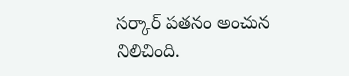సర్కార్ పతనం అంచున నిలిచింది.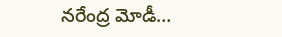నరేంద్ర మోడీ…